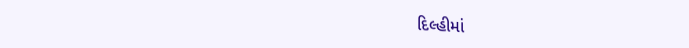દિલ્હીમાં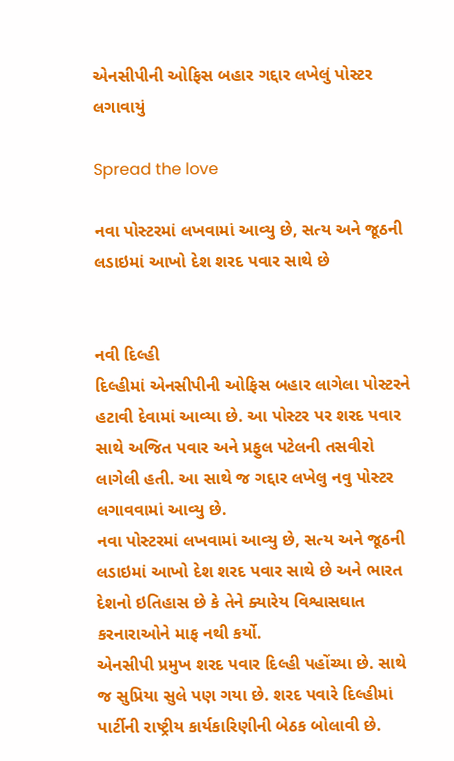એનસીપીની ઓફિસ બહાર ગદ્દાર લખેલું પોસ્ટર લગાવાયું

Spread the love

નવા પોસ્ટરમાં લખવામાં આવ્યુ છે, સત્ય અને જૂઠની લડાઇમાં આખો દેશ શરદ પવાર સાથે છે


નવી દિલ્હી
દિલ્હીમાં એનસીપીની ઓફિસ બહાર લાગેલા પોસ્ટરને હટાવી દેવામાં આવ્યા છે. આ પોસ્ટર પર શરદ પવાર સાથે અજિત પવાર અને પ્રફુલ પટેલની તસવીરો લાગેલી હતી. આ સાથે જ ગદ્દાર લખેલુ નવુ પોસ્ટર લગાવવામાં આવ્યુ છે.
નવા પોસ્ટરમાં લખવામાં આવ્યુ છે, સત્ય અને જૂઠની લડાઇમાં આખો દેશ શરદ પવાર સાથે છે અને ભારત દેશનો ઇતિહાસ છે કે તેને ક્યારેય વિશ્વાસઘાત કરનારાઓને માફ નથી કર્યો.
એનસીપી પ્રમુખ શરદ પવાર દિલ્હી પહોંચ્યા છે. સાથે જ સુપ્રિયા સુલે પણ ગયા છે. શરદ પવારે દિલ્હીમાં પાર્ટીની રાષ્ટ્રીય કાર્યકારિણીની બેઠક બોલાવી છે.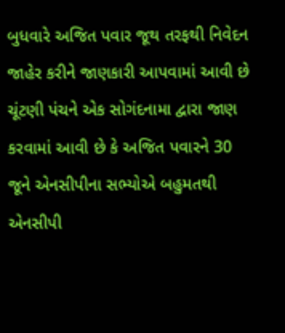બુધવારે અજિત પવાર જૂથ તરફથી નિવેદન જાહેર કરીને જાણકારી આપવામાં આવી છે ચૂંટણી પંચને એક સોગંદનામા દ્વારા જાણ કરવામાં આવી છે કે અજિત પવારને 30 જૂને એનસીપીના સભ્યોએ બહુમતથી એનસીપી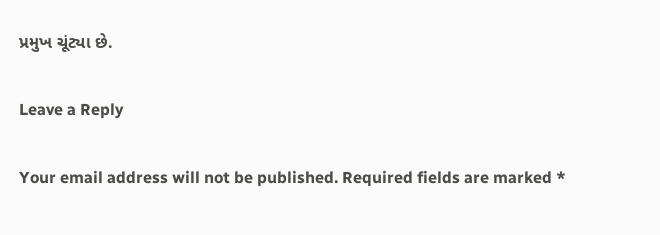પ્રમુખ ચૂંટ્યા છે.

Leave a Reply

Your email address will not be published. Required fields are marked *